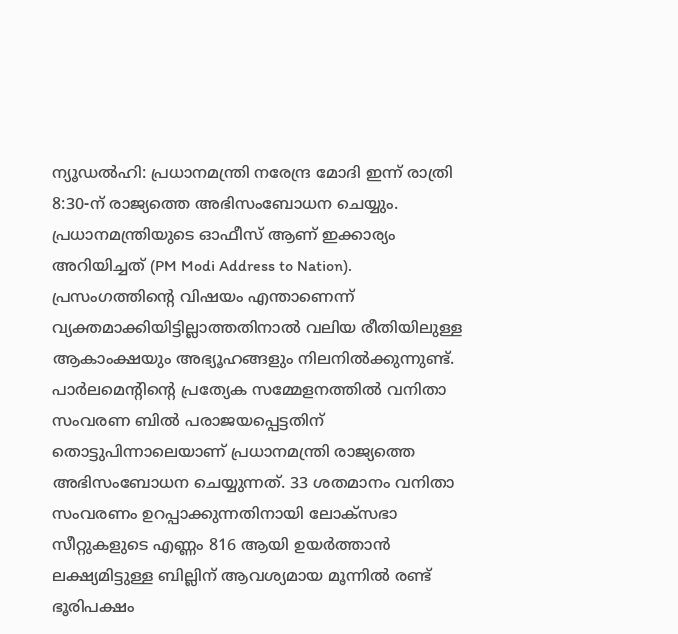ന്യൂഡൽഹി: പ്രധാനമന്ത്രി നരേന്ദ്ര മോദി ഇന്ന് രാത്രി 8:30-ന് രാജ്യത്തെ അഭിസംബോധന ചെയ്യും. പ്രധാനമന്ത്രിയുടെ ഓഫീസ് ആണ് ഇക്കാര്യം അറിയിച്ചത് (PM Modi Address to Nation). പ്രസംഗത്തിന്റെ വിഷയം എന്താണെന്ന് വ്യക്തമാക്കിയിട്ടില്ലാത്തതിനാൽ വലിയ രീതിയിലുള്ള ആകാംക്ഷയും അഭ്യൂഹങ്ങളും നിലനിൽക്കുന്നുണ്ട്.
പാർലമെന്റിന്റെ പ്രത്യേക സമ്മേളനത്തിൽ വനിതാ സംവരണ ബിൽ പരാജയപ്പെട്ടതിന് തൊട്ടുപിന്നാലെയാണ് പ്രധാനമന്ത്രി രാജ്യത്തെ അഭിസംബോധന ചെയ്യുന്നത്. 33 ശതമാനം വനിതാ സംവരണം ഉറപ്പാക്കുന്നതിനായി ലോക്സഭാ സീറ്റുകളുടെ എണ്ണം 816 ആയി ഉയർത്താൻ ലക്ഷ്യമിട്ടുള്ള ബില്ലിന് ആവശ്യമായ മൂന്നിൽ രണ്ട് ഭൂരിപക്ഷം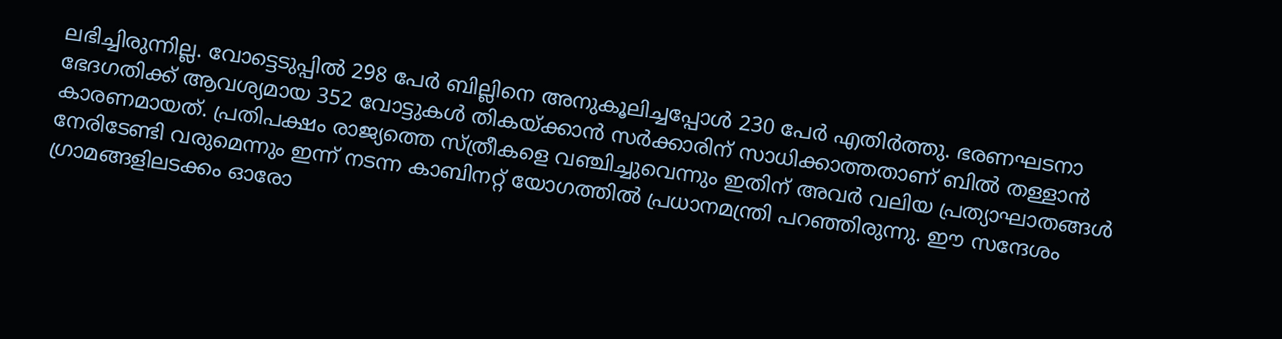ലഭിച്ചിരുന്നില്ല. വോട്ടെടുപ്പിൽ 298 പേർ ബില്ലിനെ അനുകൂലിച്ചപ്പോൾ 230 പേർ എതിർത്തു. ഭരണഘടനാ ഭേദഗതിക്ക് ആവശ്യമായ 352 വോട്ടുകൾ തികയ്ക്കാൻ സർക്കാരിന് സാധിക്കാത്തതാണ് ബിൽ തള്ളാൻ കാരണമായത്. പ്രതിപക്ഷം രാജ്യത്തെ സ്ത്രീകളെ വഞ്ചിച്ചുവെന്നും ഇതിന് അവർ വലിയ പ്രത്യാഘാതങ്ങൾ നേരിടേണ്ടി വരുമെന്നും ഇന്ന് നടന്ന കാബിനറ്റ് യോഗത്തിൽ പ്രധാനമന്ത്രി പറഞ്ഞിരുന്നു. ഈ സന്ദേശം ഗ്രാമങ്ങളിലടക്കം ഓരോ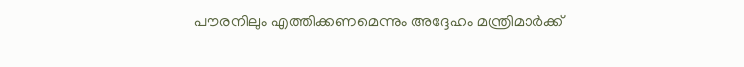പൗരനിലും എത്തിക്കണമെന്നും അദ്ദേഹം മന്ത്രിമാർക്ക്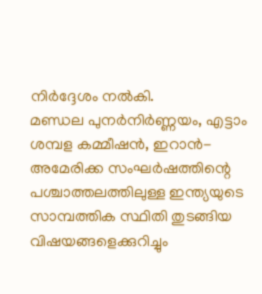നിർദ്ദേശം നൽകി.
മണ്ഡല പുനർനിർണ്ണയം, എട്ടാം ശമ്പള കമ്മീഷൻ, ഇറാൻ-അമേരിക്ക സംഘർഷത്തിന്റെ പശ്ചാത്തലത്തിലുള്ള ഇന്ത്യയുടെ സാമ്പത്തിക സ്ഥിതി തുടങ്ങിയ വിഷയങ്ങളെക്കുറിച്ചും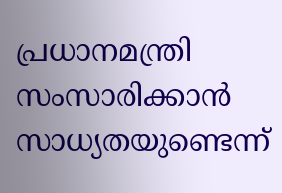പ്രധാനമന്ത്രി സംസാരിക്കാൻ സാധ്യതയുണ്ടെന്ന്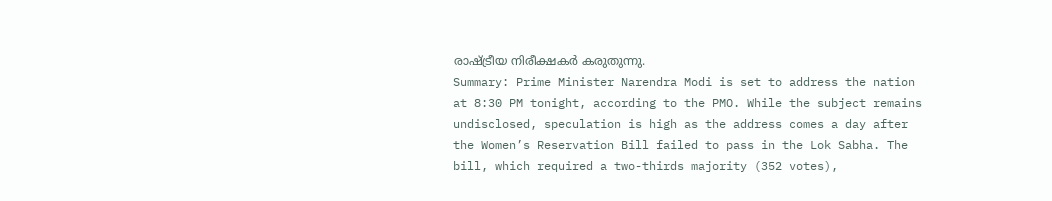രാഷ്ട്രീയ നിരീക്ഷകർ കരുതുന്നു.
Summary: Prime Minister Narendra Modi is set to address the nation at 8:30 PM tonight, according to the PMO. While the subject remains undisclosed, speculation is high as the address comes a day after the Women’s Reservation Bill failed to pass in the Lok Sabha. The bill, which required a two-thirds majority (352 votes),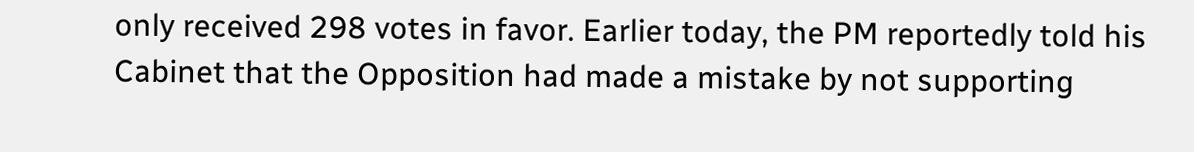only received 298 votes in favor. Earlier today, the PM reportedly told his Cabinet that the Opposition had made a mistake by not supporting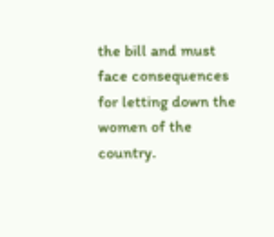the bill and must face consequences for letting down the women of the country.